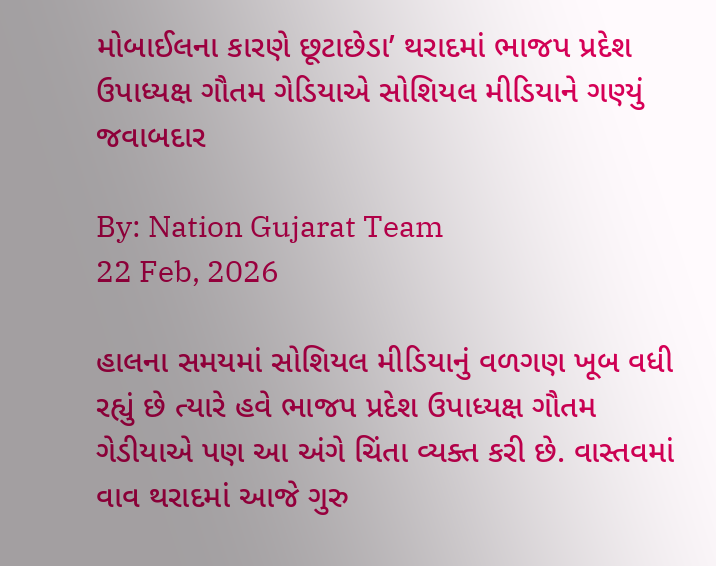મોબાઈલના કારણે છૂટાછેડા’ થરાદમાં ભાજપ પ્રદેશ ઉપાધ્યક્ષ ગૌતમ ગેડિયાએ સોશિયલ મીડિયાને ગણ્યું જવાબદાર

By: Nation Gujarat Team
22 Feb, 2026

હાલના સમયમાં સોશિયલ મીડિયાનું વળગણ ખૂબ વધી રહ્યું છે ત્યારે હવે ભાજપ પ્રદેશ ઉપાધ્યક્ષ ગૌતમ ગેડીયાએ પણ આ અંગે ચિંતા વ્યક્ત કરી છે. વાસ્તવમાં વાવ થરાદમાં આજે ગુરુ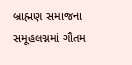બ્રાહ્મણ સમાજના સમૂહલગ્નમાં ગૌતમ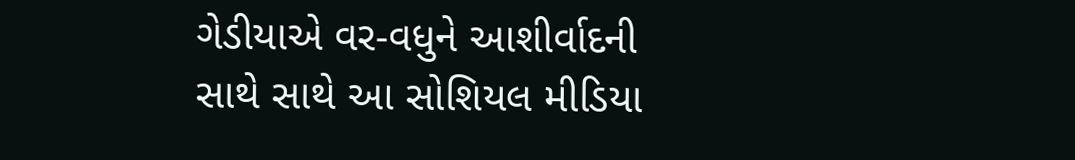ગેડીયાએ વર-વધુને આશીર્વાદની સાથે સાથે આ સોશિયલ મીડિયા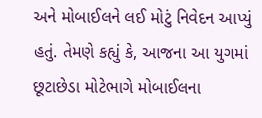અને મોબાઈલને લઈ મોટું નિવેદન આપ્યું હતું. તેમણે કહ્યું કે, આજના આ યુગમાં છૂટાછેડા મોટેભાગે મોબાઈલના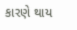કારણે થાય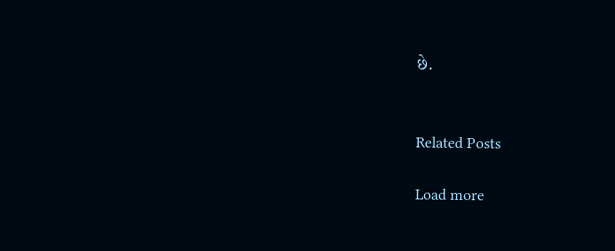છે.


Related Posts

Load more